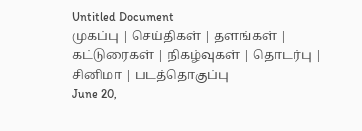Untitled Document
முகப்பு | செய்திகள் | தளங்கள் | கட்டுரைகள் | நிகழ்வுகள் | தொடர்பு | சினிமா | படத்தொகுப்பு
June 20,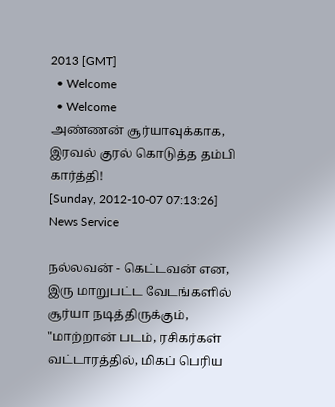2013 [GMT]
  • Welcome
  • Welcome
அண்ணன் சூர்யாவுக்காக, இரவல் குரல் கொடுத்த தம்பி கார்த்தி!
[Sunday, 2012-10-07 07:13:26]
News Service

நல்லவன் - கெட்டவன் என, இரு மாறுபட்ட வேடங்களில் சூர்யா நடித்திருக்கும், "மாற்றான் படம், ரசிகர்கள் வட்டாரத்தில், மிகப் பெரிய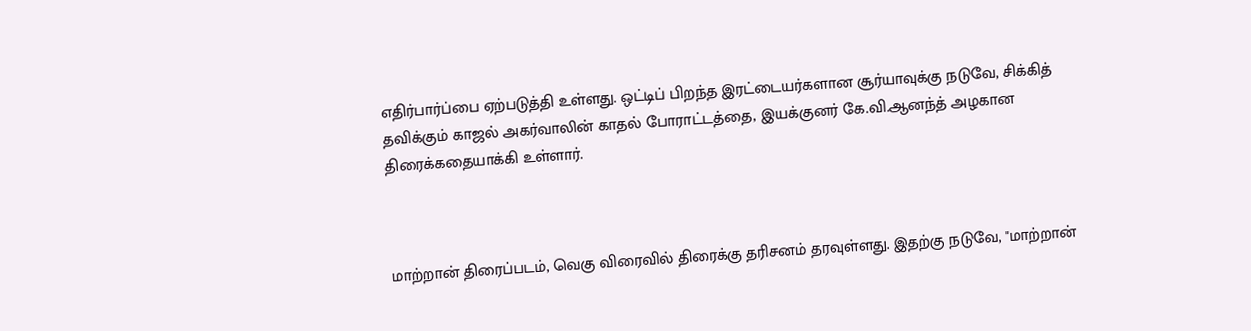எதிர்பார்ப்பை ஏற்படுத்தி உள்ளது. ஒட்டிப் பிறந்த இரட்டையர்களான சூர்யாவுக்கு நடுவே, சிக்கித் தவிக்கும் காஜல் அகர்வாலின் காதல் போராட்டத்தை, இயக்குனர் கே.வி.ஆனந்த் அழகான திரைக்கதையாக்கி உள்ளார்.



மாற்றான் திரைப்படம், வெகு விரைவில் திரைக்கு தரிசனம் தரவுள்ளது. இதற்கு நடுவே, "மாற்றான்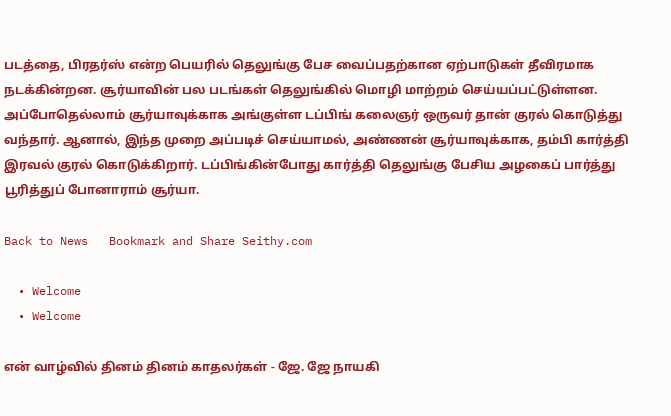படத்தை, பிரதர்ஸ் என்ற பெயரில் தெலுங்கு பேச வைப்பதற்கான ஏற்பாடுகள் தீவிரமாக நடக்கின்றன. சூர்யாவின் பல படங்கள் தெலுங்கில் மொழி மாற்றம் செய்யப்பட்டுள்ளன. அப்போதெல்லாம் சூர்யாவுக்காக அங்குள்ள டப்பிங் கலைஞர் ஒருவர் தான் குரல் கொடுத்து வந்தார். ஆனால், இந்த முறை அப்படிச் செய்யாமல், அண்ணன் சூர்யாவுக்காக, தம்பி கார்த்தி இரவல் குரல் கொடுக்கிறார். டப்பிங்கின்போது கார்த்தி தெலுங்கு பேசிய அழகைப் பார்த்து பூரித்துப் போனாராம் சூர்யா.

Back to News   Bookmark and Share Seithy.com

  • Welcome
  • Welcome

என் வாழ்வில் தினம் தினம் காதலர்கள் - ஜே. ஜே நாயகி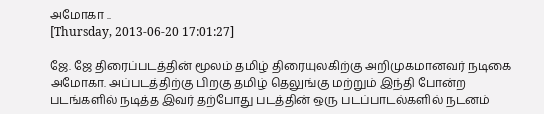அமோகா ..
[Thursday, 2013-06-20 17:01:27]

ஜே. ஜே திரைப்படத்தின் மூலம் தமிழ் திரையுலகிற்கு அறிமுகமானவர் நடிகை அமோகா. அப்படத்திற்கு பிறகு தமிழ் தெலுங்கு மற்றும் இந்தி போன்ற படங்களில் நடித்த இவர் தற்போது படத்தின் ஒரு படப்பாடல்களில் நடனம்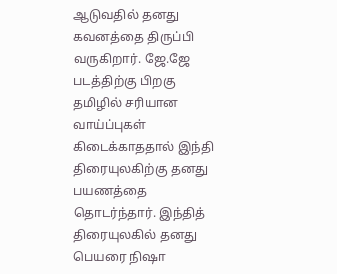ஆடுவதில் தனது கவனத்தை திருப்பி வருகிறார். ஜே.ஜே படத்திற்கு பிறகு தமிழில் சரியான வாய்ப்புகள் கிடைக்காததால் இந்தி திரையுலகிற்கு தனது பயணத்தை தொடர்ந்தார். இந்தித் திரையுலகில் தனது பெயரை நிஷா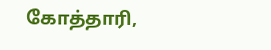கோத்தாரி,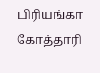பிரியங்கா கோத்தாரி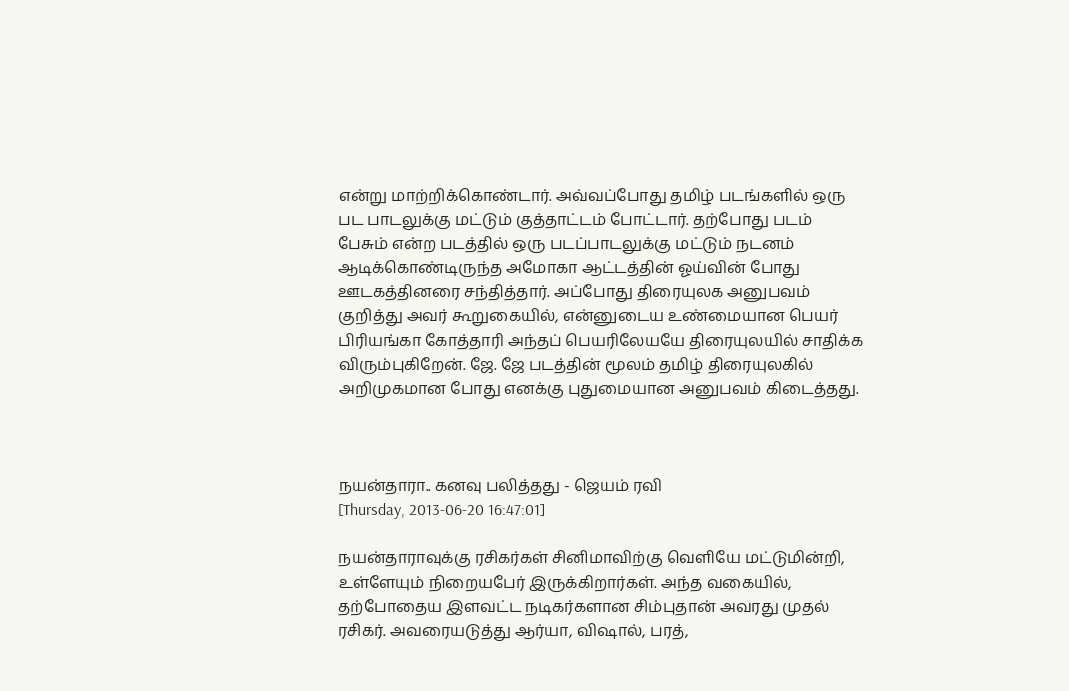என்று மாற்றிக்கொண்டார். அவ்வப்போது தமிழ் படங்களில் ஒரு பட பாடலுக்கு மட்டும் குத்தாட்டம் போட்டார். தற்போது படம் பேசும் என்ற படத்தில் ஒரு படப்பாடலுக்கு மட்டும் நடனம் ஆடிக்கொண்டிருந்த அமோகா ஆட்டத்தின் ஓய்வின் போது ஊடகத்தினரை சந்தித்தார். அப்போது திரையுலக அனுபவம் குறித்து அவர் கூறுகையில், என்னுடைய உண்மையான பெயர் பிரியங்கா கோத்தாரி அந்தப் பெயரிலேயயே திரையுலயில் சாதிக்க விரும்புகிறேன். ஜே. ஜே படத்தின் மூலம் தமிழ் திரையுலகில் அறிமுகமான போது எனக்கு புதுமையான அனுபவம் கிடைத்தது.



நயன்தாரா.. கனவு பலித்தது - ஜெயம் ரவி
[Thursday, 2013-06-20 16:47:01]

நயன்தாராவுக்கு ரசிகர்கள் சினிமாவிற்கு வெளியே மட்டுமின்றி, உள்ளேயும் நிறையபேர் இருக்கிறார்கள். அந்த வகையில், தற்போதைய இளவட்ட நடிகர்களான சிம்புதான் அவரது முதல் ரசிகர். அவரையடுத்து ஆர்யா, விஷால், பரத்,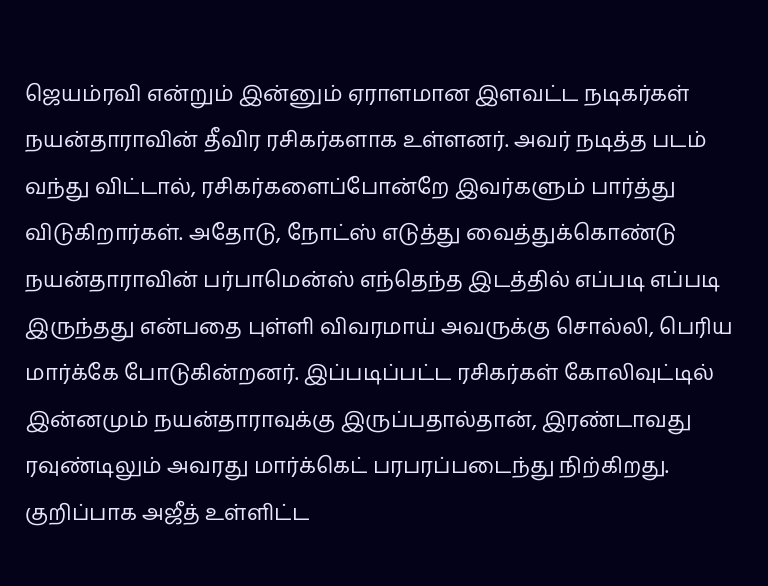ஜெயம்ரவி என்றும் இன்னும் ஏராளமான இளவட்ட நடிகர்கள் நயன்தாராவின் தீவிர ரசிகர்களாக உள்ளனர். அவர் நடித்த படம் வந்து விட்டால், ரசிகர்களைப்போன்றே இவர்களும் பார்த்து விடுகிறார்கள். அதோடு, நோட்ஸ் எடுத்து வைத்துக்கொண்டு நயன்தாராவின் பர்பாமென்ஸ் எந்தெந்த இடத்தில் எப்படி எப்படி இருந்தது என்பதை புள்ளி விவரமாய் அவருக்கு சொல்லி, பெரிய மார்க்கே போடுகின்றனர். இப்படிப்பட்ட ரசிகர்கள் கோலிவுட்டில் இன்னமும் நயன்தாராவுக்கு இருப்பதால்தான், இரண்டாவது ரவுண்டிலும் அவரது மார்க்கெட் பரபரப்படைந்து நிற்கிறது. குறிப்பாக அஜீத் உள்ளிட்ட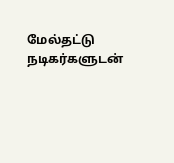மேல்தட்டு நடிகர்களுடன்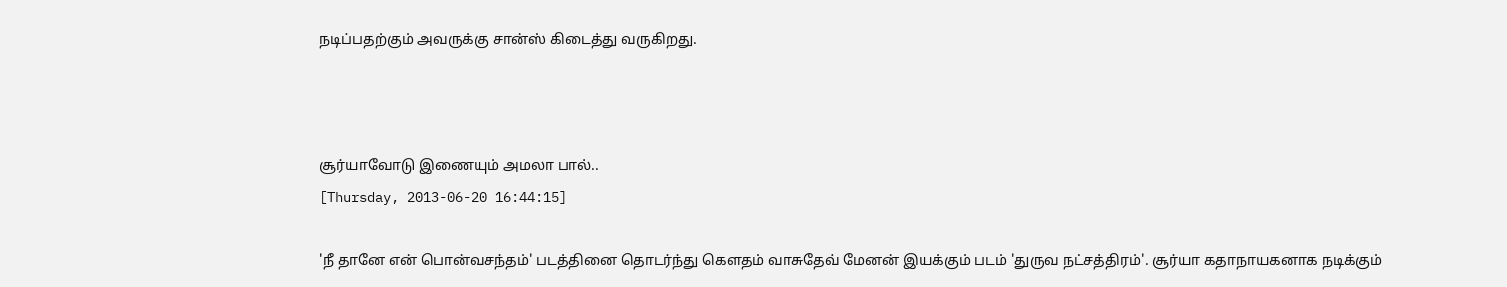நடிப்பதற்கும் அவருக்கு சான்ஸ் கிடைத்து வருகிறது.



சூர்யாவோடு இணையும் அமலா பால்..
[Thursday, 2013-06-20 16:44:15]

'நீ தானே என் பொன்வசந்தம்' படத்தினை தொடர்ந்து கெளதம் வாசுதேவ் மேனன் இயக்கும் படம் 'துருவ நட்சத்திரம்'. சூர்யா கதாநாயகனாக நடிக்கும்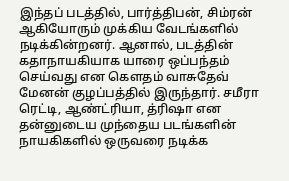இந்தப் படத்தில், பார்த்திபன், சிம்ரன் ஆகியோரும் முக்கிய வேடங்களில் நடிக்கின்றனர். ஆனால், படத்தின் கதாநாயகியாக யாரை ஒப்பந்தம் செய்வது என கெளதம் வாசுதேவ் மேனன் குழப்பத்தில் இருந்தார். சமீரா ரெட்டி, ஆண்ட்ரியா, த்ரிஷா என தன்னுடைய முந்தைய படங்களின் நாயகிகளில் ஒருவரை நடிக்க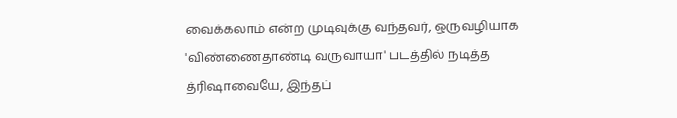வைக்கலாம் என்ற முடிவுக்கு வந்தவர், ஒருவழியாக 'விண்ணைதாண்டி வருவாயா' படத்தில் நடித்த த்ரிஷாவையே, இந்தப்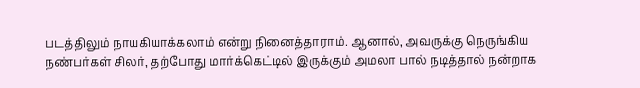படத்திலும் நாயகியாக்கலாம் என்று நினைத்தாராம். ஆனால், அவருக்கு நெருங்கிய நண்பர்கள் சிலர், தற்போது மார்க்கெட்டில் இருக்கும் அமலா பால் நடித்தால் நன்றாக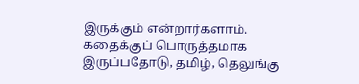இருக்கும் என்றார்களாம். கதைக்குப் பொருத்தமாக இருப்பதோடு, தமிழ், தெலுங்கு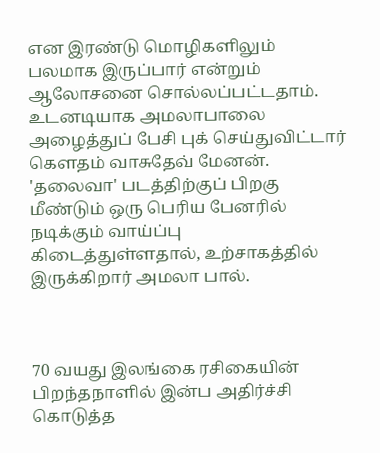என இரண்டு மொழிகளிலும் பலமாக இருப்பார் என்றும் ஆலோசனை சொல்லப்பட்டதாம். உடனடியாக அமலாபாலை அழைத்துப் பேசி புக் செய்துவிட்டார் கெளதம் வாசுதேவ் மேனன். 'தலைவா' படத்திற்குப் பிறகு மீண்டும் ஒரு பெரிய பேனரில் நடிக்கும் வாய்ப்பு கிடைத்துள்ளதால், உற்சாகத்தில் இருக்கிறார் அமலா பால்.



70 வயது இலங்கை ரசிகையின் பிறந்தநாளில் இன்ப அதிர்ச்சி கொடுத்த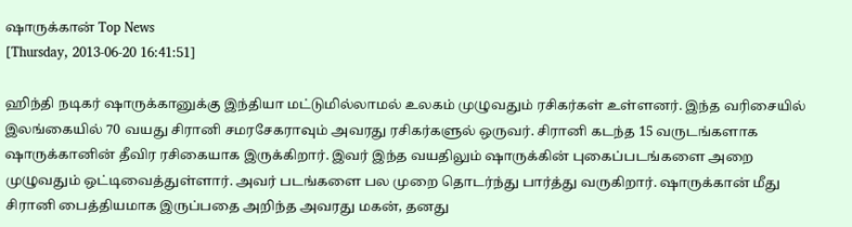ஷாருக்கான் Top News
[Thursday, 2013-06-20 16:41:51]

ஹிந்தி நடிகர் ஷாருக்கானுக்கு இந்தியா மட்டுமில்லாமல் உலகம் முழுவதும் ரசிகர்கள் உள்ளனர். இந்த வரிசையில் இலங்கையில் 70 வயது சிரானி சமரசேகராவும் அவரது ரசிகர்களுல் ஒருவர். சிரானி கடந்த 15 வருடங்களாக ஷாருக்கானின் தீவிர ரசிகையாக இருக்கிறார். இவர் இந்த வயதிலும் ஷாருக்கின் புகைப்படங்களை அறை முழுவதும் ஒட்டிவைத்துள்ளார். அவர் படங்களை பல முறை தொடர்ந்து பார்த்து வருகிறார். ஷாருக்கான் மீது சிரானி பைத்தியமாக இருப்பதை அறிந்த அவரது மகன், தனது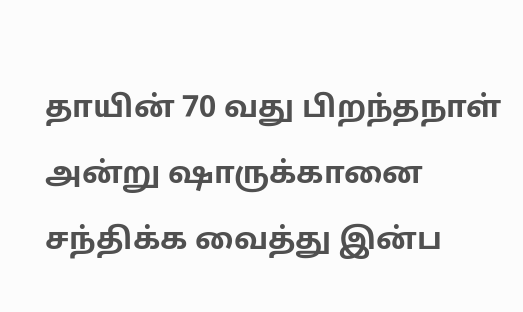தாயின் 70 வது பிறந்தநாள் அன்று ஷாருக்கானை சந்திக்க வைத்து இன்ப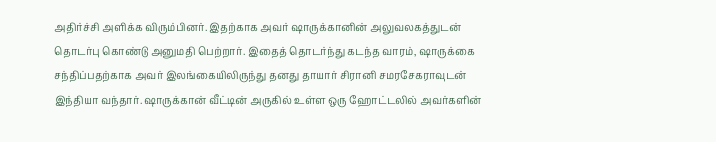அதிர்ச்சி அளிக்க விரும்பினர். இதற்காக அவர் ஷாருக்கானின் அலுவலகத்துடன் தொடர்பு கொண்டு அனுமதி பெற்றார். இதைத் தொடர்ந்து கடந்த வாரம், ஷாருக்கை சந்திப்பதற்காக அவர் இலங்கையிலிருந்து தனது தாயார் சிரானி சமரசேகராவுடன் இந்தியா வந்தார். ஷாருக்கான் வீட்டின் அருகில் உள்ள ஒரு ஹோட்டலில் அவர்களின்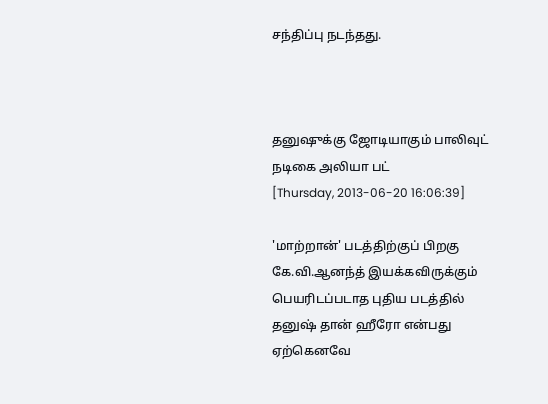சந்திப்பு நடந்தது.



தனுஷுக்கு ஜோடியாகும் பாலிவுட் நடிகை அலியா பட்
[Thursday, 2013-06-20 16:06:39]

'மாற்றான்' படத்திற்குப் பிறகு கே.வி.ஆனந்த் இயக்கவிருக்கும் பெயரிடப்படாத புதிய படத்தில் தனுஷ் தான் ஹீரோ என்பது ஏற்கெனவே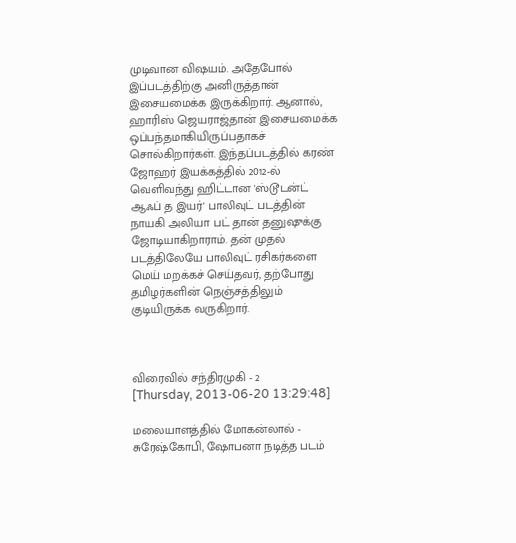முடிவான விஷயம். அதேபோல் இப்படத்திற்கு அனிருத்தான் இசையமைக்க இருக்கிறார். ஆனால், ஹாரிஸ் ஜெயராஜ்தான் இசையமைக்க ஒப்பந்தமாகியிருப்பதாகச் சொல்கிறார்கள். இந்தப்படத்தில் கரண் ஜோஹர் இயக்கத்தில் 2012-ல் வெளிவந்து ஹிட்டான 'ஸ்டூடன்ட் ஆஃப் த இயர்' பாலிவுட் படத்தின் நாயகி அலியா பட் தான் தனுஷுக்கு ஜோடியாகிறாராம். தன் முதல் படத்திலேயே பாலிவுட் ரசிகர்களை மெய் மறக்கச் செய்தவர், தற்போது தமிழர்களின் நெஞ்சத்திலும் குடியிருக்க வருகிறார்.



விரைவில் சந்திரமுகி - 2
[Thursday, 2013-06-20 13:29:48]

மலையாளத்தில் மோகன்லால் - சுரேஷ்கோபி, ஷோபனா நடித்த படம்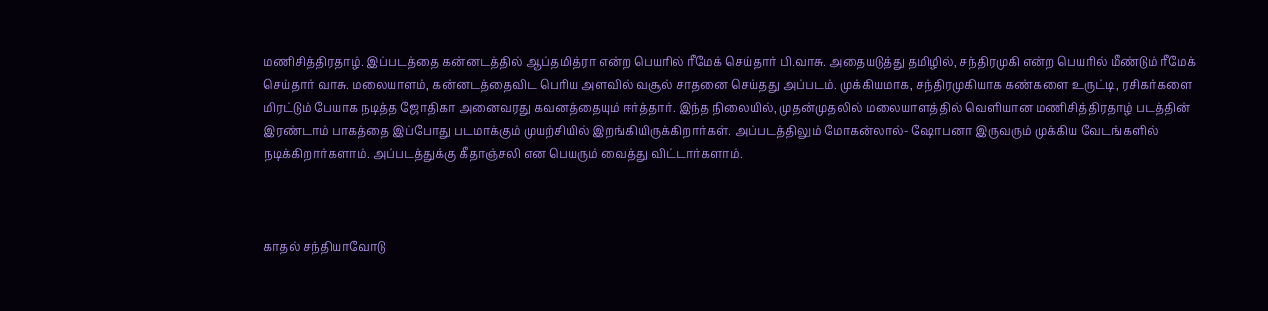மணிசித்திரதாழ். இப்படத்தை கன்னடத்தில் ஆப்தமித்ரா என்ற பெயரில் ரீமேக் செய்தார் பி.வாசு. அதையடுத்து தமிழில், சந்திரமுகி என்ற பெயரில் மீண்டும் ரீமேக் செய்தார் வாசு. மலையாளம், கன்னடத்தைவிட பெரிய அளவில் வசூல் சாதனை செய்தது அப்படம். முக்கியமாக, சந்திரமுகியாக கண்களை உருட்டி, ரசிகர்களை மிரட்டும் பேயாக நடித்த ஜோதிகா அனைவரது கவனத்தையும் ஈர்த்தார். இந்த நிலையில், முதன்முதலில் மலையாளத்தில் வெளியான மணிசித்திரதாழ் படத்தின் இரண்டாம் பாகத்தை இப்போது படமாக்கும் முயற்சியில் இறங்கியிருக்கிறார்கள். அப்படத்திலும் மோகன்லால்- ஷோபனா இருவரும் முக்கிய வேடங்களில் நடிக்கிறார்களாம். அப்படத்துக்கு கீதாஞ்சலி என பெயரும் வைத்து விட்டார்களாம்.



காதல் சந்தியாவோடு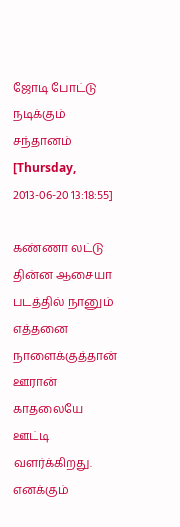ஜோடி போட்டு நடிக்கும் சந்தானம்
[Thursday, 2013-06-20 13:18:55]

கண்ணா லட்டு தின்ன ஆசையா படத்தில் நானும் எத்தனை நாளைக்குத்தான் ஊரான் காதலையே ஊட்டி வளர்க்கிறது. எனக்கும்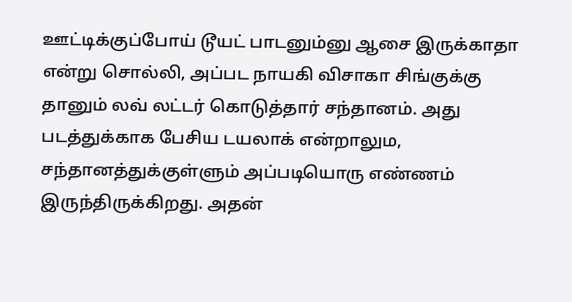ஊட்டிக்குப்போய் டூயட் பாடனும்னு ஆசை இருக்காதா என்று சொல்லி, அப்பட நாயகி விசாகா சிங்குக்கு தானும் லவ் லட்டர் கொடுத்தார் சந்தானம். அது படத்துக்காக பேசிய டயலாக் என்றாலும, சந்தானத்துக்குள்ளும் அப்படியொரு எண்ணம் இருந்திருக்கிறது. அதன்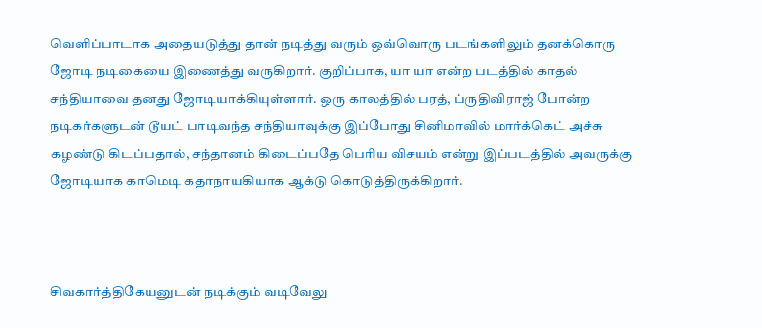வெளிப்பாடாக அதையடுத்து தான் நடித்து வரும் ஒவ்வொரு படங்களிலும் தனக்கொரு ஜோடி நடிகையை இணைத்து வருகிறார். குறிப்பாக, யா யா என்ற படத்தில் காதல் சந்தியாவை தனது ஜோடியாக்கியுள்ளார். ஒரு காலத்தில் பரத், ப்ருதிவிராஜ் போன்ற நடிகர்களுடன் டூயட் பாடிவந்த சந்தியாவுக்கு இப்போது சினிமாவில் மார்க்கெட் அச்சு கழண்டு கிடப்பதால், சந்தானம் கிடைப்பதே பெரிய விசயம் என்று இப்படத்தில் அவருக்கு ஜோடியாக காமெடி கதாநாயகியாக ஆக்டு கொடுத்திருக்கிறார்.



சிவகார்த்திகேயனுடன் நடிக்கும் வடிவேலு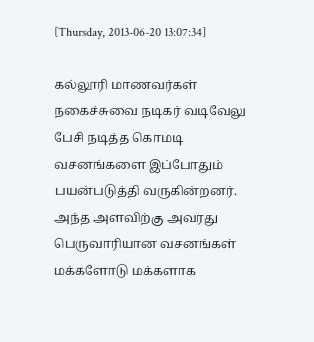[Thursday, 2013-06-20 13:07:34]

கல்லூரி மாணவர்கள் நகைச்சுவை நடிகர் வடிவேலு பேசி நடித்த கொமடி வசனங்களை இப்போதும் பயன்படுத்தி வருகின்றனர். அந்த அளவிற்கு அவரது பெருவாரியான வசனங்கள் மக்களோடு மக்களாக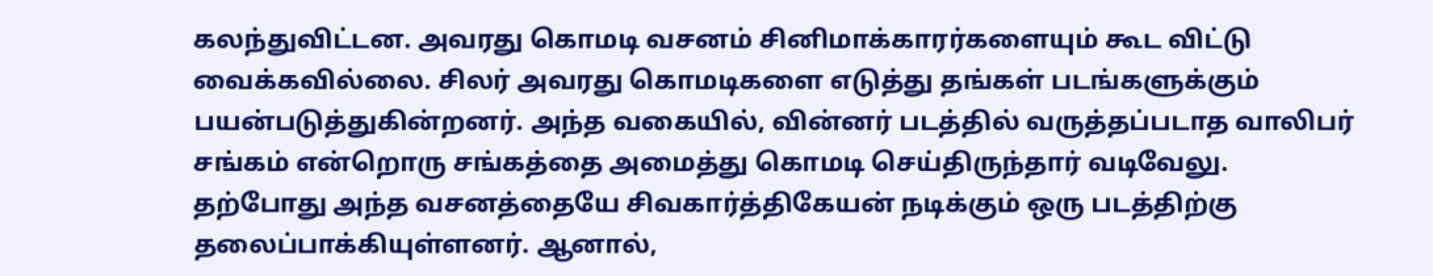கலந்துவிட்டன. அவரது கொமடி வசனம் சினிமாக்காரர்களையும் கூட விட்டு வைக்கவில்லை. சிலர் அவரது கொமடிகளை எடுத்து தங்கள் படங்களுக்கும் பயன்படுத்துகின்றனர். அந்த வகையில், வின்னர் படத்தில் வருத்தப்படாத வாலிபர் சங்கம் என்றொரு சங்கத்தை அமைத்து கொமடி செய்திருந்தார் வடிவேலு. தற்போது அந்த வசனத்தையே சிவகார்த்திகேயன் நடிக்கும் ஒரு படத்திற்கு தலைப்பாக்கியுள்ளனர். ஆனால்,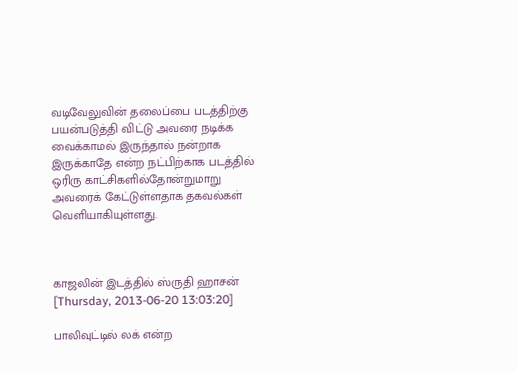வடிவேலுவின் தலைப்பை படத்திற்கு பயன்படுத்தி விட்டு அவரை நடிக்க வைக்காமல் இருந்தால் நன்றாக இருக்காதே என்ற நட்பிற்காக படத்தில் ஒரிரு காட்சிகளில்தோன்றுமாறு அவரைக் கேட்டுள்ளதாக தகவல்கள் வெளியாகியுள்ளது.



காஜலின் இடத்தில் ஸ்ருதி ஹாசன்
[Thursday, 2013-06-20 13:03:20]

பாலிவுட்டில் லக் என்ற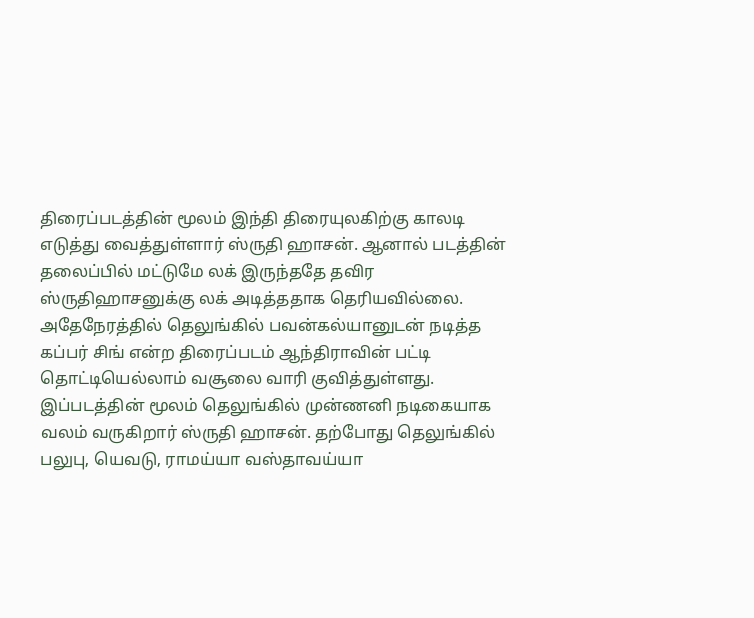திரைப்படத்தின் மூலம் இந்தி திரையுலகிற்கு காலடி எடுத்து வைத்துள்ளார் ஸ்ருதி ஹாசன். ஆனால் படத்தின் தலைப்பில் மட்டுமே லக் இருந்ததே தவிர ஸ்ருதிஹாசனுக்கு லக் அடித்ததாக தெரியவில்லை. அதேநேரத்தில் தெலுங்கில் பவன்கல்யானுடன் நடித்த கப்பர் சிங் என்ற திரைப்படம் ஆந்திராவின் பட்டி தொட்டியெல்லாம் வசூலை வாரி குவித்துள்ளது. இப்படத்தின் மூலம் தெலுங்கில் முன்ணனி நடிகையாக வலம் வருகிறார் ஸ்ருதி ஹாசன். தற்போது தெலுங்கில் பலுபு, யெவடு, ராமய்யா வஸ்தாவய்யா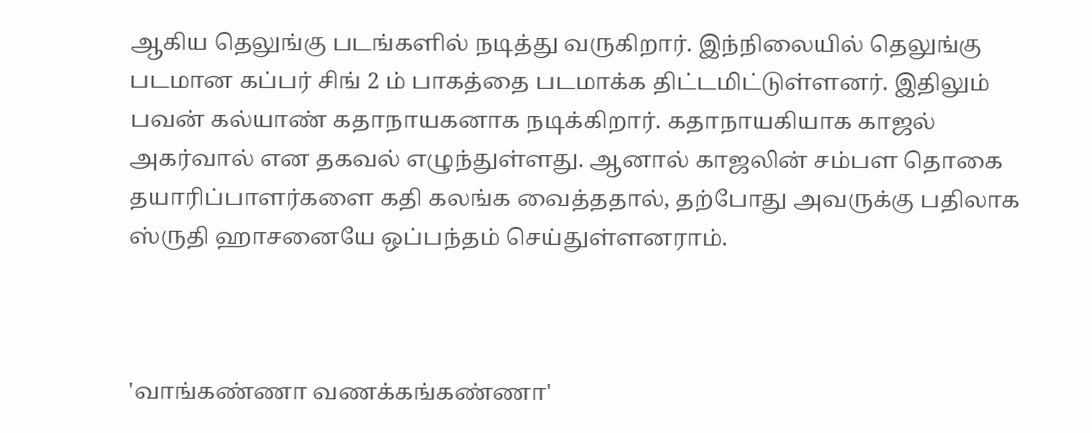ஆகிய தெலுங்கு படங்களில் நடித்து வருகிறார். இந்நிலையில் தெலுங்கு படமான கப்பர் சிங் 2 ம் பாகத்தை படமாக்க திட்டமிட்டுள்ளனர். இதிலும் பவன் கல்யாண் கதாநாயகனாக நடிக்கிறார். கதாநாயகியாக காஜல் அகர்வால் என தகவல் எழுந்துள்ளது. ஆனால் காஜலின் சம்பள தொகை தயாரிப்பாளர்களை கதி கலங்க வைத்ததால், தற்போது அவருக்கு பதிலாக ஸ்ருதி ஹாசனையே ஒப்பந்தம் செய்துள்ளனராம்.



'வாங்கண்ணா வணக்கங்கண்ணா'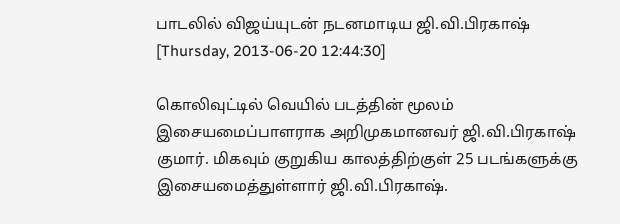பாடலில் விஜய்யுடன் நடனமாடிய ஜி.வி.பிரகாஷ்
[Thursday, 2013-06-20 12:44:30]

கொலிவுட்டில் வெயில் படத்தின் மூலம் இசையமைப்பாளராக அறிமுகமானவர் ஜி.வி.பிரகாஷ் குமார். மிகவும் குறுகிய காலத்திற்குள் 25 படங்களுக்கு இசையமைத்துள்ளார் ஜி.வி.பிரகாஷ்.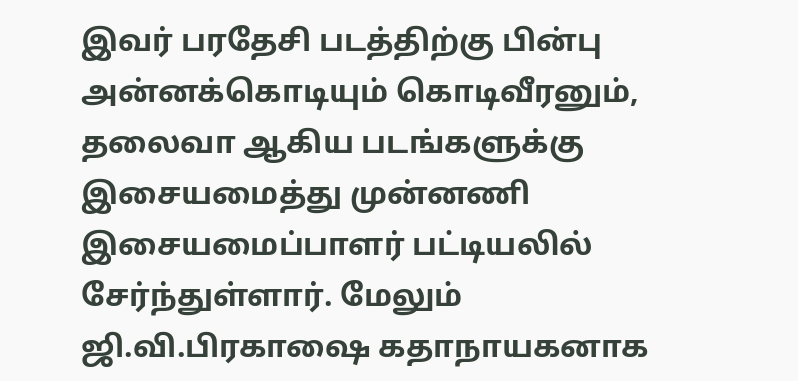இவர் பரதேசி படத்திற்கு பின்பு அன்னக்கொடியும் கொடிவீரனும், தலைவா ஆகிய படங்களுக்கு இசையமைத்து முன்னணி இசையமைப்பாளர் பட்டியலில் சேர்ந்துள்ளார். மேலும் ஜி.வி.பிரகாஷை கதாநாயகனாக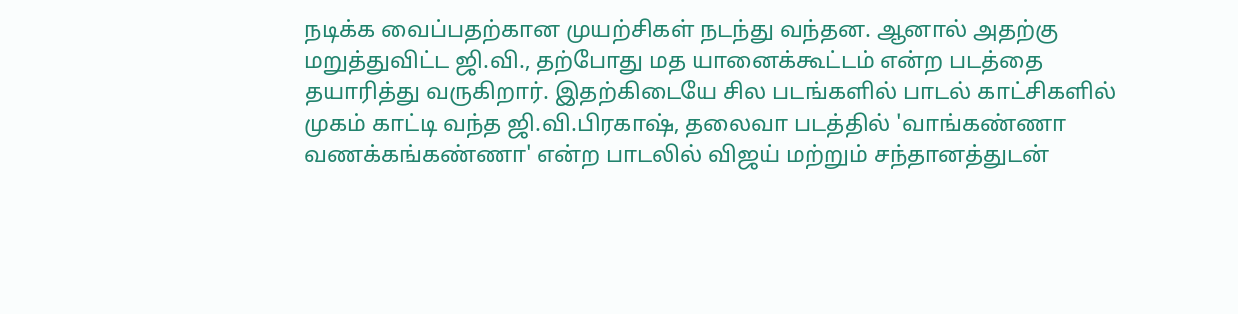நடிக்க வைப்பதற்கான முயற்சிகள் நடந்து வந்தன. ஆனால் அதற்கு மறுத்துவிட்ட ஜி.வி., தற்போது மத யானைக்கூட்டம் என்ற படத்தை தயாரித்து வருகிறார். இதற்கிடையே சில படங்களில் பாடல் காட்சிகளில் முகம் காட்டி வந்த ஜி.வி.பிரகாஷ், தலைவா படத்தில் 'வாங்கண்ணா வணக்கங்கண்ணா' என்ற பாடலில் விஜய் மற்றும் சந்தானத்துடன்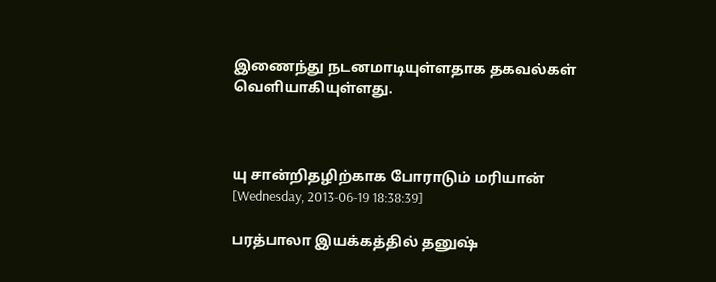இணைந்து நடனமாடியுள்ளதாக தகவல்கள் வெளியாகியுள்ளது.



யு சான்றிதழிற்காக போராடும் மரியான்
[Wednesday, 2013-06-19 18:38:39]

பரத்பாலா இயக்கத்தில் தனுஷ்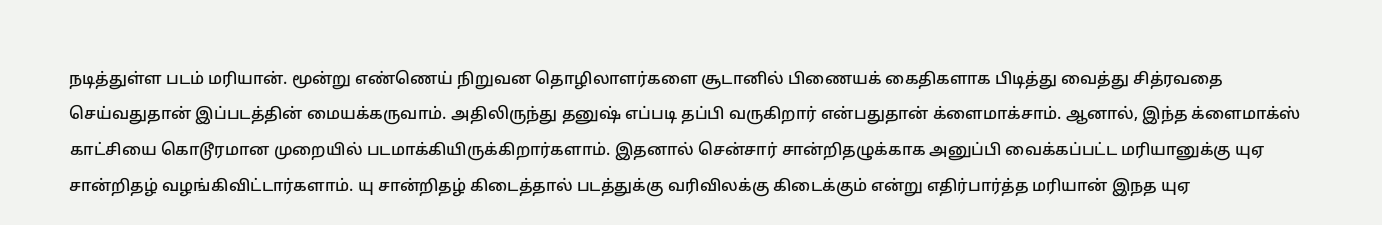நடித்துள்ள படம் மரியான். மூன்று எண்ணெய் நிறுவன தொழிலாளர்களை சூடானில் பிணையக் கைதிகளாக பிடித்து வைத்து சித்ரவதை செய்வதுதான் இப்படத்தின் மையக்கருவாம். அதிலிருந்து தனுஷ் எப்படி தப்பி வருகிறார் என்பதுதான் க்ளைமாக்சாம். ஆனால், இந்த க்ளைமாக்ஸ் காட்சியை கொடூரமான முறையில் படமாக்கியிருக்கிறார்களாம். இதனால் சென்சார் சான்றிதழுக்காக அனுப்பி வைக்கப்பட்ட மரியானுக்கு யுஏ சான்றிதழ் வழங்கிவிட்டார்களாம். யு சான்றிதழ் கிடைத்தால் படத்துக்கு வரிவிலக்கு கிடைக்கும் என்று எதிர்பார்த்த மரியான் இநத யுஏ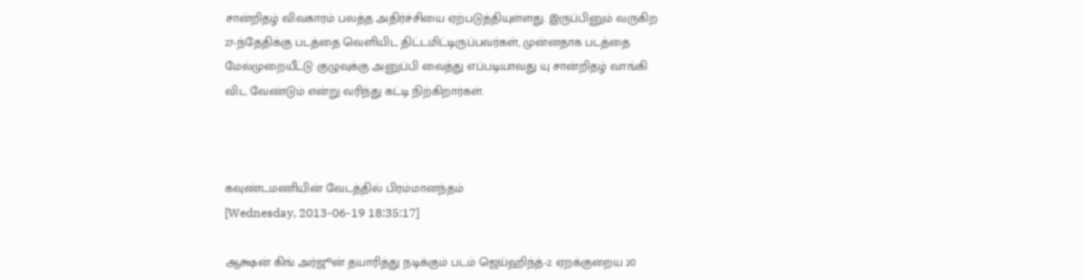சான்றிதழ் விவகாரம் பலத்த அதிர்ச்சியை ஏற்படுத்தியுள்ளது. இருப்பினும் வருகிற 27-ந்தேதிக்கு படத்தை வெளியிட திட்டமிட்டிருப்பவர்கள், முன்னதாக படத்தை மேல்முறையீட்டு குழுவுக்கு அனுப்பி வைத்து எப்படியாவது யு சான்றிதழ் வாங்கி விட வேண்டும் என்று வரிந்து கட்டி நிற்கிறார்கள்.



கவுண்டமணியின் வேடத்தில் பிரம்மானந்தம்
[Wednesday, 2013-06-19 18:35:17]

ஆக்ஷன் கிங் அர்ஜூன் தயாரித்து நடிக்கும் படம் ஜெய்ஹிந்த்-2. ஏறக்குறைய 20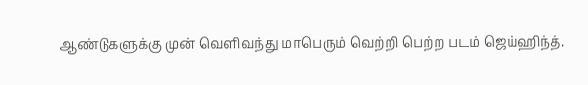ஆண்டுகளுக்கு முன் வெளிவந்து மாபெரும் வெற்றி பெற்ற படம் ஜெய்ஹிந்த்.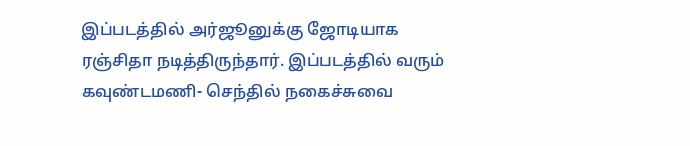இப்படத்தில் அர்ஜூனுக்கு ஜோடியாக ரஞ்சிதா நடித்திருந்தார். இப்படத்தில் வரும் கவுண்டமணி- செந்தில் நகைச்சுவை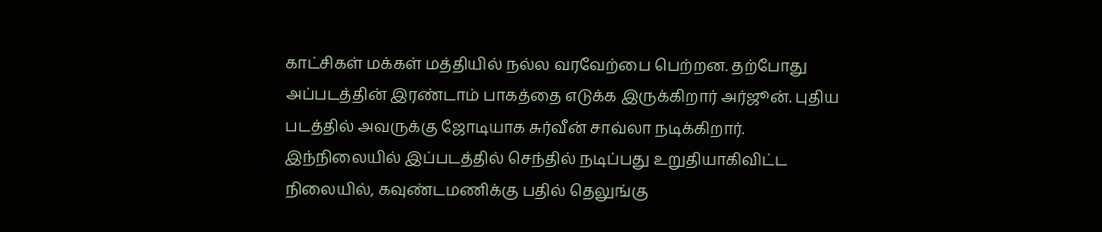காட்சிகள் மக்கள் மத்தியில் நல்ல வரவேற்பை பெற்றன. தற்போது அப்படத்தின் இரண்டாம் பாகத்தை எடுக்க இருக்கிறார் அர்ஜூன். புதிய படத்தில் அவருக்கு ஜோடியாக சுர்வீன் சாவ்லா நடிக்கிறார். இந்நிலையில் இப்படத்தில் செந்தில் நடிப்பது உறுதியாகிவிட்ட நிலையில், கவுண்டமணிக்கு பதில் தெலுங்கு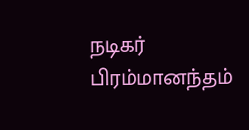நடிகர் பிரம்மானந்தம்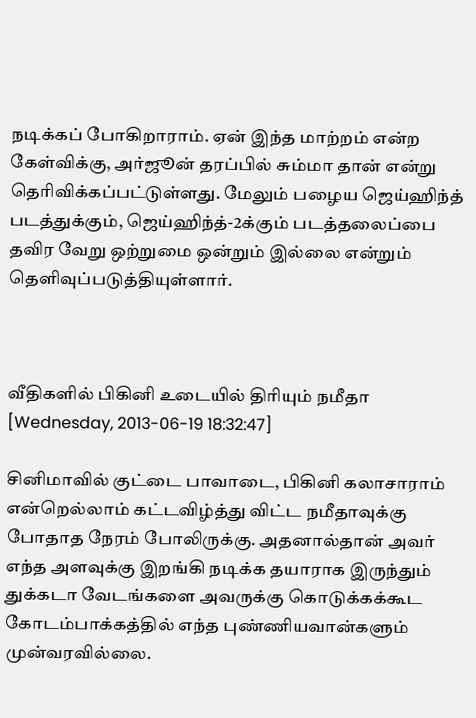நடிக்கப் போகிறாராம். ஏன் இந்த மாற்றம் என்ற கேள்விக்கு, அர்ஜூன் தரப்பில் சும்மா தான் என்று தெரிவிக்கப்பட்டுள்ளது. மேலும் பழைய ஜெய்ஹிந்த் படத்துக்கும், ஜெய்ஹிந்த்-2க்கும் படத்தலைப்பை தவிர வேறு ஒற்றுமை ஒன்றும் இல்லை என்றும் தெளிவுப்படுத்தியுள்ளார்.



வீதிகளில் பிகினி உடையில் திரியும் நமீதா
[Wednesday, 2013-06-19 18:32:47]

சினிமாவில் குட்டை பாவாடை, பிகினி கலாசாராம் என்றெல்லாம் கட்டவிழ்த்து விட்ட நமீதாவுக்கு போதாத நேரம் போலிருக்கு. அதனால்தான் அவர் எந்த அளவுக்கு இறங்கி நடிக்க தயாராக இருந்தும் துக்கடா வேடங்களை அவருக்கு கொடுக்கக்கூட கோடம்பாக்கத்தில் எந்த புண்ணியவான்களும் முன்வரவில்லை.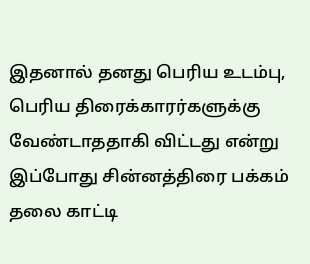இதனால் தனது பெரிய உடம்பு, பெரிய திரைக்காரர்களுக்கு வேண்டாததாகி விட்டது என்று இப்போது சின்னத்திரை பக்கம் தலை காட்டி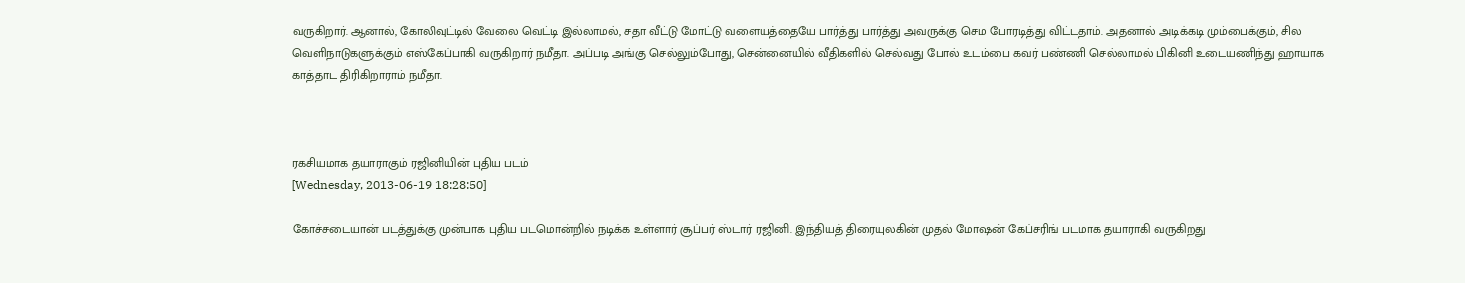வருகிறார். ஆனால், கோலிவுட்டில் வேலை வெட்டி இல்லாமல், சதா வீட்டு மோட்டு வளையத்தையே பார்த்து பார்த்து அவருக்கு செம போரடித்து விட்டதாம். அதனால் அடிக்கடி மும்பைக்கும், சில வெளிநாடுகளுக்கும் எஸ்கேப்பாகி வருகிறார் நமீதா. அப்படி அங்கு செல்லும்போது, சென்னையில் வீதிகளில் செல்வது போல் உடம்பை கவர் பண்ணி செல்லாமல் பிகினி உடையணிந்து ஹாயாக காத்தாட திரிகிறாராம் நமீதா.



ரகசியமாக தயாராகும் ரஜினியின் புதிய படம்
[Wednesday, 2013-06-19 18:28:50]

கோச்சடையான் படத்துக்கு முன்பாக புதிய படமொன்றில் நடிக்க உள்ளார் சூப்பர் ஸ்டார் ரஜினி. இந்தியத் திரையுலகின் முதல் மோஷன் கேப்சரிங் படமாக தயாராகி வருகிறது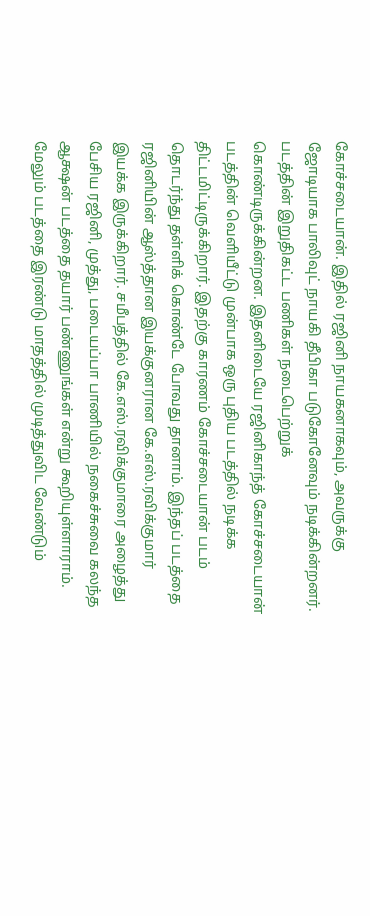கோச்சடையான். இதில் ரஜினி நாயகனாகவும், அவருக்கு ஜோடியாக பாலிவுட் நாயகி தீபிகா படுகோனேவும் நடிக்கின்றனர். படத்தின் இறுதிகட்ட பணிகள் நடைபெற்றுக் கொண்டிருக்கின்றன. இதனிடையே ரஜினிகாந்த் கோச்சடையான் படத்தின் வெளியீட்டு முன்பாக ஒரு புதிய படத்தில் நடிக்க திட்டமிட்டிருக்கிறார். இதற்கு காரணம் கோச்சடையான் படம் தொடர்ந்து தள்ளிக் கொண்டே போவது தானாம். இந்தப் படத்தை ரஜினியின் ஆஸ்த்தான இயக்குனரான கே.எஸ்.ரவிக்குமார் இயக்க இருக்கிறார். சமீபத்தில் கே.எஸ்.ரவிக்குமாரை அழைத்து பேசிய ரஜினி, முத்து, படையப்பா பாணியில் நகைச்சுவை கலந்த ஆக்ஷன் படத்தை தயார் பண்ணுங்கள் என்று கூறியுள்ளாராம். மேலும் படத்தை இரண்டு மாதத்தில் முடித்துவிட வேண்டும்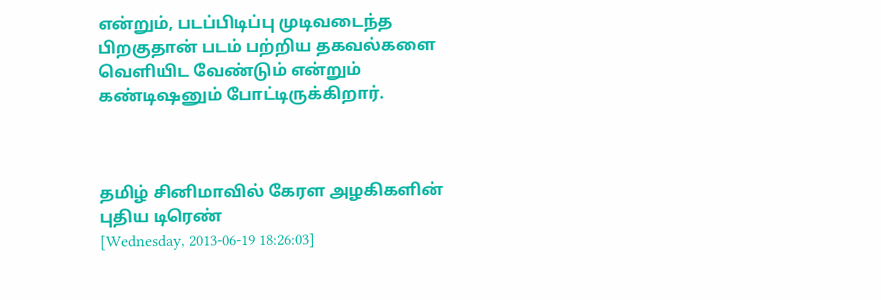என்றும், படப்பிடிப்பு முடிவடைந்த பிறகுதான் படம் பற்றிய தகவல்களை வெளியிட வேண்டும் என்றும் கண்டிஷனும் போட்டிருக்கிறார்.



தமிழ் சினிமாவில் கேரள அழகிகளின் புதிய டிரெண்
[Wednesday, 2013-06-19 18:26:03]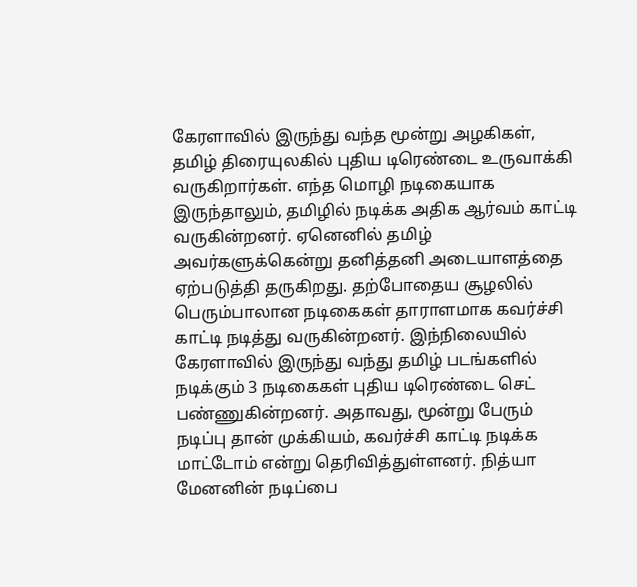கேரளாவில் இருந்து வந்த மூன்று அழகிகள், தமிழ் திரையுலகில் புதிய டிரெண்டை உருவாக்கி வருகிறார்கள். எந்த மொழி நடிகையாக இருந்தாலும், தமிழில் நடிக்க அதிக ஆர்வம் காட்டி வருகின்றனர். ஏனெனில் தமிழ் அவர்களுக்கென்று தனித்தனி அடையாளத்தை ஏற்படுத்தி தருகிறது. தற்போதைய சூழலில் பெரும்பாலான நடிகைகள் தாராளமாக கவர்ச்சி காட்டி நடித்து வருகின்றனர். இந்நிலையில் கேரளாவில் இருந்து வந்து தமிழ் படங்களில் நடிக்கும் 3 நடிகைகள் புதிய டிரெண்டை செட் பண்ணுகின்றனர். அதாவது, மூன்று பேரும் நடிப்பு தான் முக்கியம், கவர்ச்சி காட்டி நடிக்க மாட்டோம் என்று தெரிவித்துள்ளனர். நித்யா மேனனின் நடிப்பை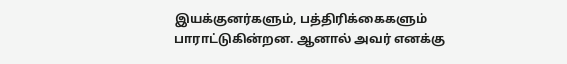இயக்குனர்களும், பத்திரிக்கைகளும் பாராட்டுகின்றன. ஆனால் அவர் எனக்கு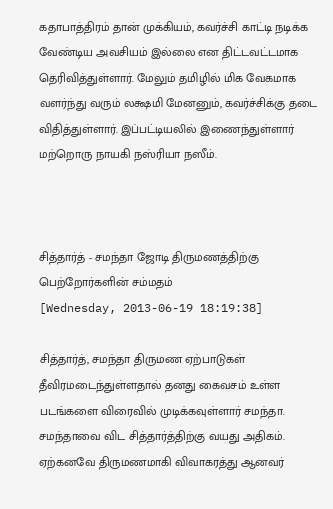கதாபாத்திரம் தான் முக்கியம், கவர்ச்சி காட்டி நடிக்க வேண்டிய அவசியம் இல்லை என திட்டவட்டமாக தெரிவித்துள்ளார். மேலும் தமிழில் மிக வேகமாக வளர்ந்து வரும் லக்ஷமி மேனனும், கவர்ச்சிக்கு தடை விதித்துள்ளார். இப்பட்டியலில் இணைந்துள்ளார் மற்றொரு நாயகி நஸ்ரியா நஸீம்.



சித்தார்த் - சமந்தா ஜோடி திருமணத்திற்கு பெற்றோர்களின் சம்மதம்
[Wednesday, 2013-06-19 18:19:38]

சித்தார்த், சமந்தா திருமண ஏற்பாடுகள் தீவிரமடைந்துள்ளதால் தனது கைவசம் உள்ள படங்களை விரைவில் முடிக்கவுள்ளார் சமந்தா. சமந்தாவை விட சித்தார்த்திற்கு வயது அதிகம். ஏற்கனவே திருமணமாகி விவாகரத்து ஆனவர்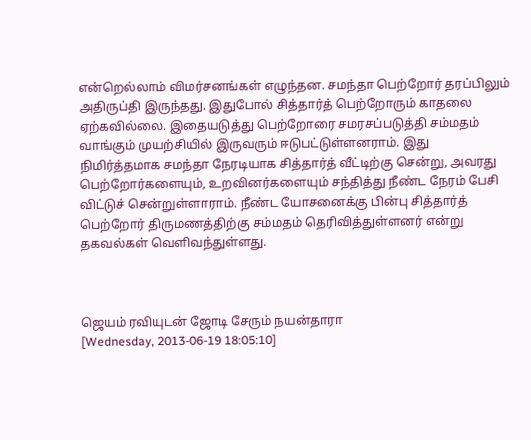என்றெல்லாம் விமர்சனங்கள் எழுந்தன. சமந்தா பெற்றோர் தரப்பிலும் அதிருப்தி இருந்தது. இதுபோல் சித்தார்த் பெற்றோரும் காதலை ஏற்கவில்லை. இதையடுத்து பெற்றோரை சமரசப்படுத்தி சம்மதம் வாங்கும் முயற்சியில் இருவரும் ஈடுபட்டுள்ளனராம். இது நிமிர்த்தமாக சமந்தா நேரடியாக சித்தார்த் வீட்டிற்கு சென்று, அவரது பெற்றோர்களையும், உறவினர்களையும் சந்தித்து நீண்ட நேரம் பேசி விட்டுச் சென்றுள்ளாராம். நீண்ட யோசனைக்கு பின்பு சித்தார்த் பெற்றோர் திருமணத்திற்கு சம்மதம் தெரிவித்துள்ளனர் என்று தகவல்கள் வெளிவந்துள்ளது.



ஜெயம் ரவியுடன் ஜோடி சேரும் நயன்தாரா
[Wednesday, 2013-06-19 18:05:10]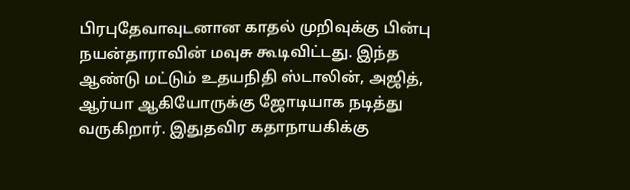பிரபுதேவாவுடனான காதல் முறிவுக்கு பின்பு நயன்தாராவின் மவுசு கூடிவிட்டது. இந்த ஆண்டு மட்டும் உதயநிதி ஸ்டாலின், அஜித், ஆர்யா ஆகியோருக்கு ஜோடியாக நடித்து வருகிறார். இதுதவிர கதாநாயகிக்கு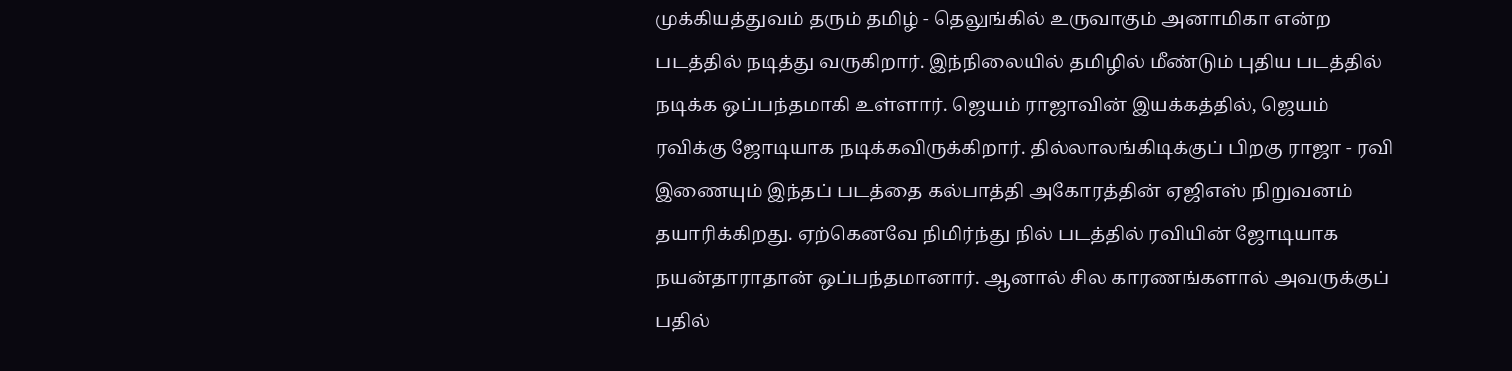முக்கியத்துவம் தரும் தமிழ் - தெலுங்கில் உருவாகும் அனாமிகா என்ற படத்தில் நடித்து வருகிறார். இந்நிலையில் தமிழில் மீண்டும் புதிய படத்தில் நடிக்க ஒப்பந்தமாகி உள்ளார். ஜெயம் ராஜாவின் இயக்கத்தில், ஜெயம் ரவிக்கு ஜோடியாக நடிக்கவிருக்கிறார். தில்லாலங்கிடிக்குப் பிறகு ராஜா - ரவி இணையும் இந்தப் படத்தை கல்பாத்தி அகோரத்தின் ஏஜிஎஸ் நிறுவனம் தயாரிக்கிறது. ஏற்கெனவே நிமிர்ந்து நில் படத்தில் ரவியின் ஜோடியாக நயன்தாராதான் ஒப்பந்தமானார். ஆனால் சில காரணங்களால் அவருக்குப் பதில்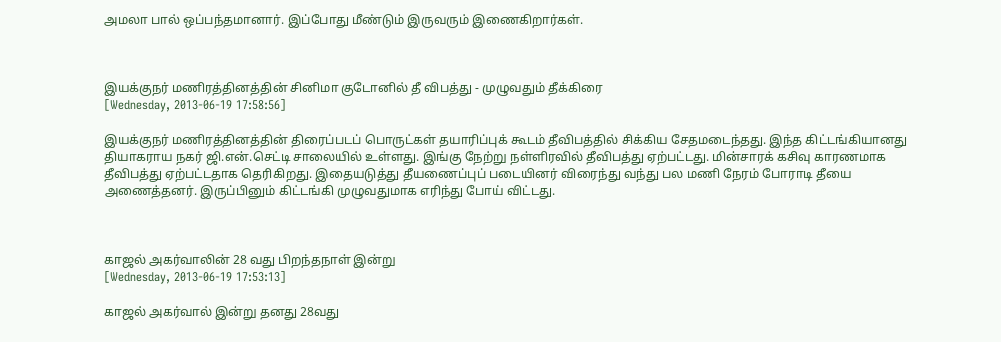அமலா பால் ஒப்பந்தமானார். இப்போது மீண்டும் இருவரும் இணைகிறார்கள்.



இயக்குநர் மணிரத்தினத்தின் சினிமா குடோனில் தீ விபத்து - முழுவதும் தீக்கிரை
[Wednesday, 2013-06-19 17:58:56]

இயக்குநர் மணிரத்தினத்தின் திரைப்படப் பொருட்கள் தயாரிப்புக் கூடம் தீவிபத்தில் சிக்கிய சேதமடைந்தது. இந்த கிட்டங்கியானது தியாகராய நகர் ஜி.என்.செட்டி சாலையில் உள்ளது. இங்கு நேற்று நள்ளிரவில் தீவிபத்து ஏற்பட்டது. மின்சாரக் கசிவு காரணமாக தீவிபத்து ஏற்பட்டதாக தெரிகிறது. இதையடுத்து தீயணைப்புப் படையினர் விரைந்து வந்து பல மணி நேரம் போராடி தீயை அணைத்தனர். இருப்பினும் கிட்டங்கி முழுவதுமாக எரிந்து போய் விட்டது.



காஜல் அகர்வாலின் 28 வது பிறந்தநாள் இன்று
[Wednesday, 2013-06-19 17:53:13]

காஜல் அகர்வால் இன்று தனது 28வது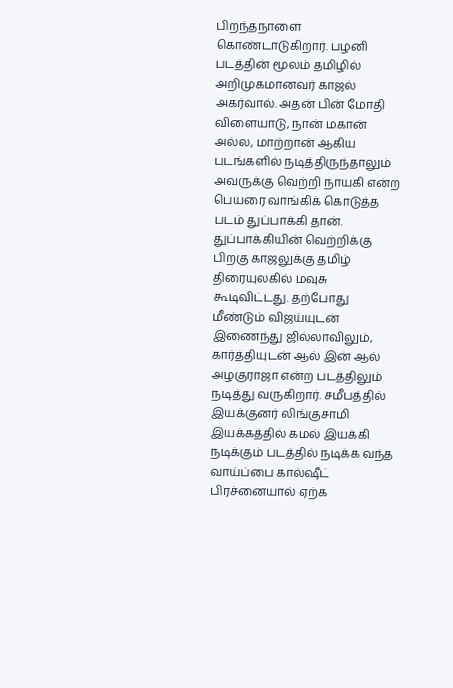பிறந்தநாளை கொண்டாடுகிறார். பழனி படத்தின் மூலம் தமிழில் அறிமுகமானவர் காஜல் அகர்வால். அதன் பின் மோதி விளையாடு, நான் மகான் அல்ல, மாற்றான் ஆகிய படங்களில் நடித்திருந்தாலும் அவருக்கு வெற்றி நாயகி என்ற பெயரை வாங்கிக் கொடுத்த படம் துப்பாக்கி தான். துப்பாக்கியின் வெற்றிக்கு பிறகு காஜலுக்கு தமிழ் திரையுலகில் மவுசு கூடிவிட்டது. தற்போது மீண்டும் விஜய்யுடன் இணைந்து ஜில்லாவிலும், கார்த்தியுடன் ஆல் இன் ஆல் அழகுராஜா என்ற படத்திலும் நடித்து வருகிறார். சமீபத்தில் இயக்குனர் லிங்குசாமி இயக்கத்தில் கமல் இயக்கி நடிக்கும் படத்தில் நடிக்க வந்த வாய்ப்பை கால்ஷீட் பிரச்னையால் ஏற்க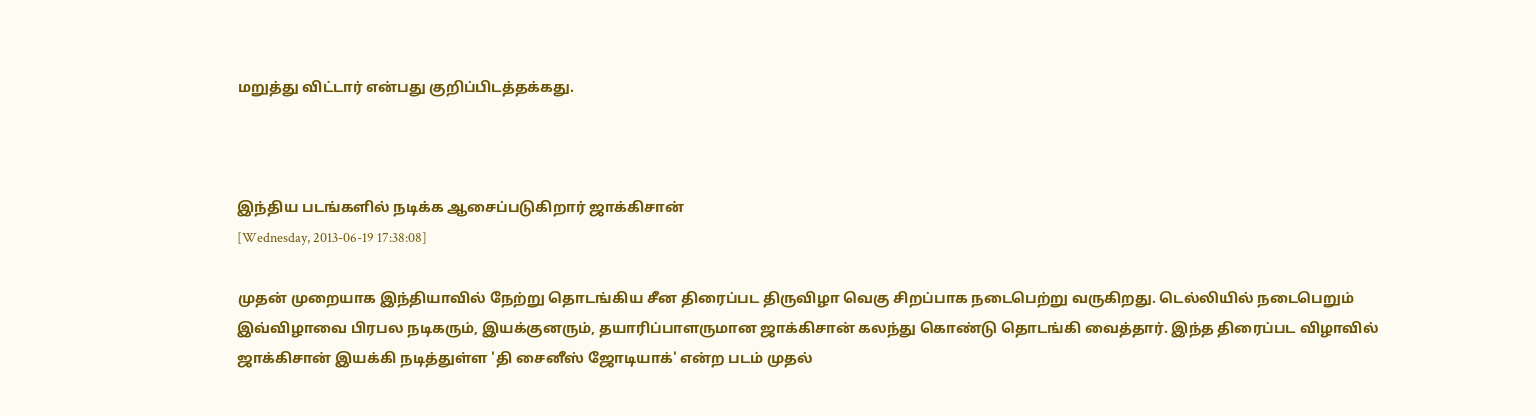மறுத்து விட்டார் என்பது குறிப்பிடத்தக்கது.



இந்திய படங்களில் நடிக்க ஆசைப்படுகிறார் ஜாக்கிசான்
[Wednesday, 2013-06-19 17:38:08]

முதன் முறையாக இந்தியாவில் நேற்று தொடங்கிய சீன திரைப்பட திருவிழா வெகு சிறப்பாக நடைபெற்று வருகிறது. டெல்லியில் நடைபெறும் இவ்விழாவை பிரபல நடிகரும், இயக்குனரும், தயாரிப்பாளருமான ஜாக்கிசான் கலந்து கொண்டு தொடங்கி வைத்தார். இந்த திரைப்பட விழாவில் ஜாக்கிசான் இயக்கி நடித்துள்ள 'தி சைனீஸ் ஜோடியாக்' என்ற படம் முதல்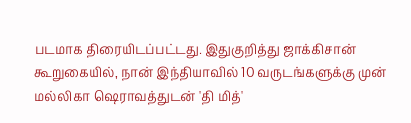படமாக திரையிடப்பட்டது. இதுகுறித்து ஜாக்கிசான் கூறுகையில், நான் இந்தியாவில் 10 வருடங்களுக்கு முன் மல்லிகா ஷெராவத்துடன் 'தி மித்'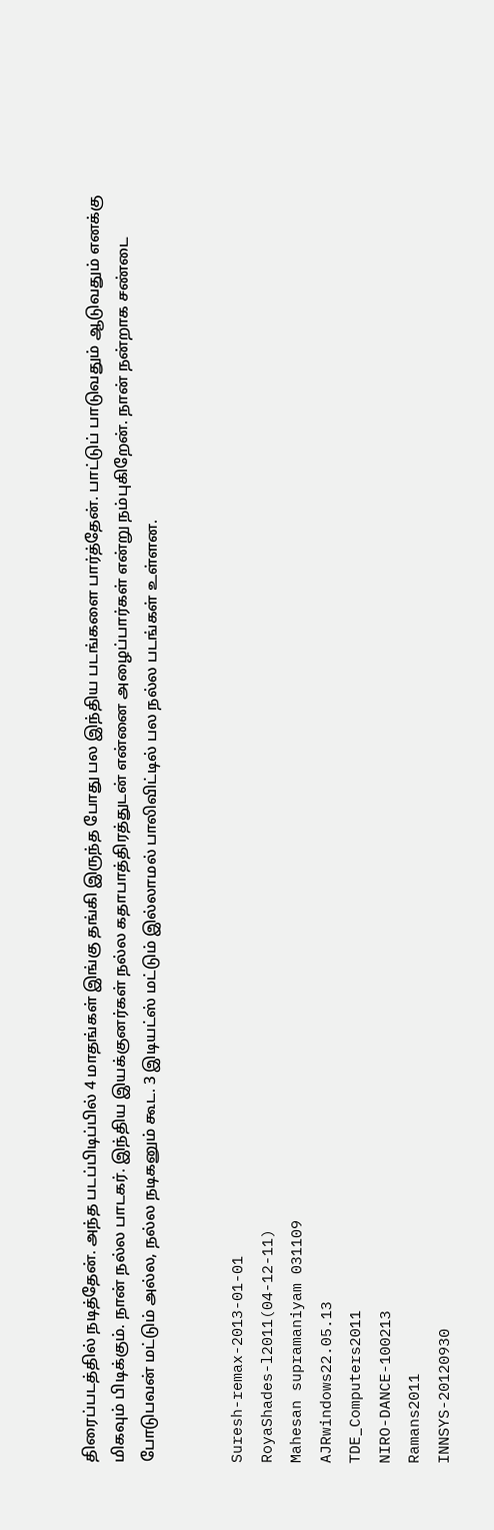திரைப்படத்தில் நடித்தேன். அந்த படப்பிடிப்பில் 4 மாதங்கள் இங்கு தங்கி இருந்த போது பல இந்திய படங்களை பார்த்தேன். பாட்டுப் பாடுவதும் ஆடுவதும் எனக்கு மிகவும் பிடிக்கும். நான் நல்ல பாடகர். இந்திய இயக்குனர்கள் நல்ல கதாபாத்திரத்துடன் என்னை அழைப்பார்கள் என்று நம்புகிறேன். நான் நன்றாக சண்டை போடுபவன் மட்டும் அல்ல, நல்ல நடிகனும் கூட. 3 இடியட்ஸ் மட்டும் இல்லாமல் பாலிவிட்டில் பல நல்ல படங்கள் உள்ளன.


Suresh-remax-2013-01-01
RoyaShades-l2011(04-12-11)
Mahesan supramaniyam 031109
AJRwindows22.05.13
TDE_Computers2011
NIRO-DANCE-100213
Ramans2011
INNSYS-20120930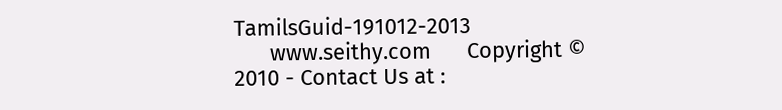TamilsGuid-191012-2013
      www.seithy.com      Copyright © 2010 - Contact Us at :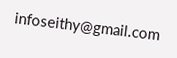infoseithy@gmail.com